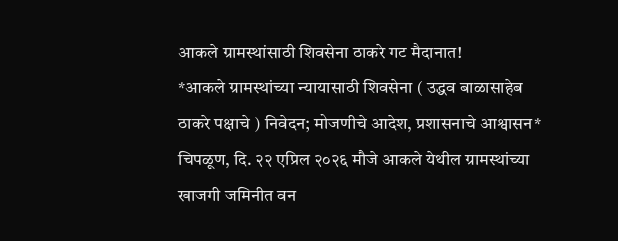आकले ग्रामस्थांसाठी शिवसेना ठाकरे गट मैदानात!
*आकले ग्रामस्थांच्या न्यायासाठी शिवसेना ( उद्धव बाळासाहेब ठाकरे पक्षाचे ) निवेदन; मोजणीचे आदेश, प्रशासनाचे आश्वासन*
चिपळूण, दि. २२ एप्रिल २०२६ मौजे आकले येथील ग्रामस्थांच्या खाजगी जमिनीत वन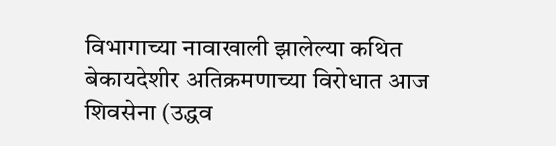विभागाच्या नावाखाली झालेल्या कथित बेकायदेशीर अतिक्रमणाच्या विरोधात आज शिवसेना (उद्धव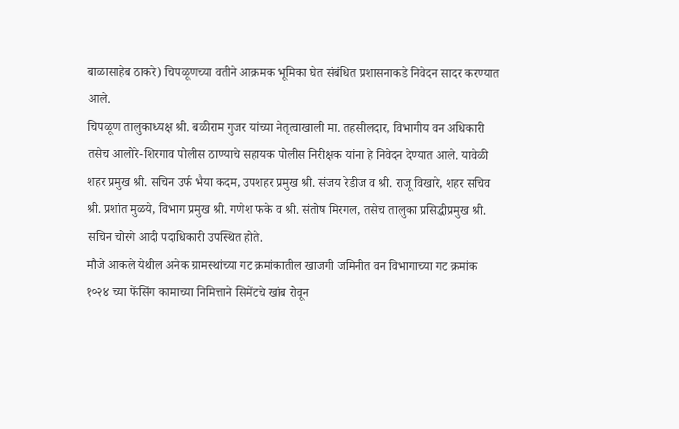बाळासाहेब ठाकरे) चिपळूणच्या वतीने आक्रमक भूमिका घेत संबंधित प्रशासनाकडे निवेदन सादर करण्यात आले.
चिपळूण तालुकाध्यक्ष श्री. बळीराम गुजर यांच्या नेतृत्वाखाली मा. तहसीलदार, विभागीय वन अधिकारी तसेच आलोरे-शिरगाव पोलीस ठाण्याचे सहायक पोलीस निरीक्षक यांना हे निवेदन देण्यात आले. यावेळी शहर प्रमुख श्री. सचिन उर्फ भैया कदम, उपशहर प्रमुख श्री. संजय रेडीज व श्री. राजू विखारे, शहर सचिव श्री. प्रशांत मुळये, विभाग प्रमुख श्री. गणेश फके व श्री. संतोष मिरगल, तसेच तालुका प्रसिद्धीप्रमुख श्री. सचिन चोरगे आदी पदाधिकारी उपस्थित होते.
मौजे आकले येथील अनेक ग्रामस्थांच्या गट क्रमांकातील खाजगी जमिनीत वन विभागाच्या गट क्रमांक १०२४ च्या फेंसिंग कामाच्या निमित्ताने सिमेंटचे खांब रोवून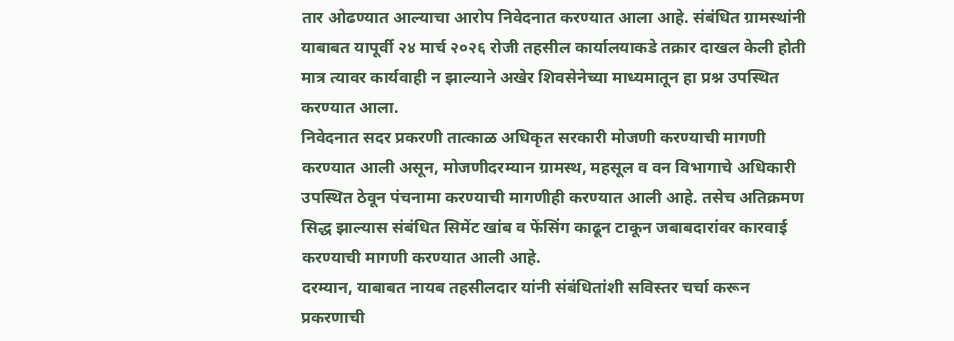तार ओढण्यात आल्याचा आरोप निवेदनात करण्यात आला आहे. संबंधित ग्रामस्थांनी याबाबत यापूर्वी २४ मार्च २०२६ रोजी तहसील कार्यालयाकडे तक्रार दाखल केली होती मात्र त्यावर कार्यवाही न झाल्याने अखेर शिवसेनेच्या माध्यमातून हा प्रश्न उपस्थित करण्यात आला.
निवेदनात सदर प्रकरणी तात्काळ अधिकृत सरकारी मोजणी करण्याची मागणी करण्यात आली असून, मोजणीदरम्यान ग्रामस्थ, महसूल व वन विभागाचे अधिकारी उपस्थित ठेवून पंचनामा करण्याची मागणीही करण्यात आली आहे. तसेच अतिक्रमण सिद्ध झाल्यास संबंधित सिमेंट खांब व फेंसिंग काढून टाकून जबाबदारांवर कारवाई करण्याची मागणी करण्यात आली आहे.
दरम्यान, याबाबत नायब तहसीलदार यांनी संबंधितांशी सविस्तर चर्चा करून प्रकरणाची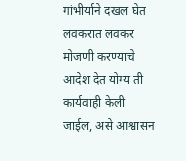गांभीर्याने दखल घेत लवकरात लवकर मोजणी करण्याचे आदेश देत योग्य ती कार्यवाही केली जाईल, असे आश्वासन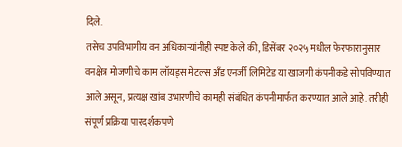दिले.
तसेच उपविभागीय वन अधिकाऱ्यांनीही स्पष्ट केले की, डिसेंबर २०२५ मधील फेरफारानुसार वनक्षेत्र मोजणीचे काम लॉयड्स मेटल्स अँड एनर्जी लिमिटेड या खाजगी कंपनीकडे सोपविण्यात आले असून, प्रत्यक्ष खांब उभारणीचे कामही संबंधित कंपनीमार्फत करण्यात आले आहे. तरीही संपूर्ण प्रक्रिया पारदर्शकपणे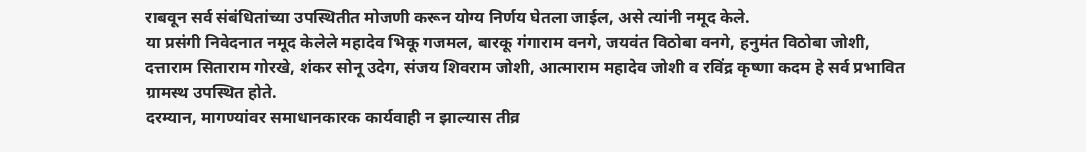राबवून सर्व संबंधितांच्या उपस्थितीत मोजणी करून योग्य निर्णय घेतला जाईल, असे त्यांनी नमूद केले.
या प्रसंगी निवेदनात नमूद केलेले महादेव भिकू गजमल, बारकू गंगाराम वनगे, जयवंत विठोबा वनगे, हनुमंत विठोबा जोशी, दत्ताराम सिताराम गोरखे, शंकर सोनू उदेग, संजय शिवराम जोशी, आत्माराम महादेव जोशी व रविंद्र कृष्णा कदम हे सर्व प्रभावित ग्रामस्थ उपस्थित होते.
दरम्यान, मागण्यांवर समाधानकारक कार्यवाही न झाल्यास तीव्र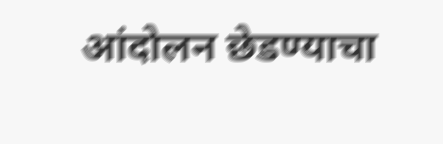आंदोलन छेडण्याचा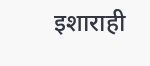इशाराही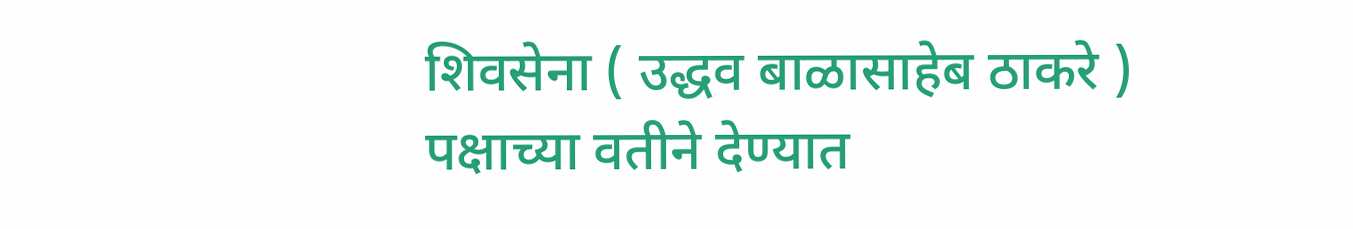शिवसेना ( उद्धव बाळासाहेब ठाकरे ) पक्षाच्या वतीने देण्यात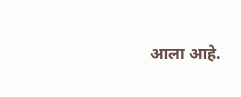आला आहे.